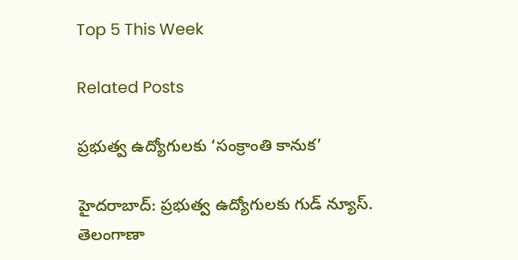Top 5 This Week

Related Posts

ప్రభుత్వ ఉద్యోగులకు ‘సంక్రాంతి కానుక’

హైదరాబాద్: ప్రభుత్వ ఉద్యోగులకు గుడ్ న్యూస్. తెలంగాణా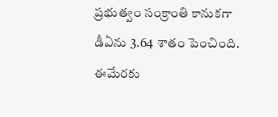ప్రభుత్వం సంక్రాంతి కానుకగా డీఏను 3.64 శాతం పెంచింది. ఈమేరకు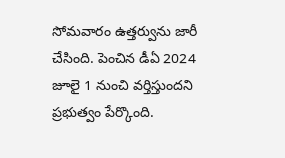సోమవారం ఉత్తర్వును జారీ చేసింది. పెంచిన డీఏ 2024 జూలై 1 నుంచి వర్తిస్తుందని ప్రభుత్వం పేర్కొంది.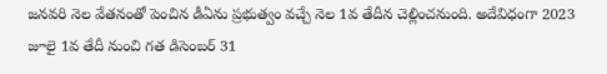జనవరి నెల వేతనంతో పెంచిన డీఏను ప్రభుత్వం వచ్చే నెల 1వ తేదీన చెల్లించనుంది. అదేవిధంగా 2023 జూలై 1వ తేదీ నుంచి గత డిసెంబర్ 31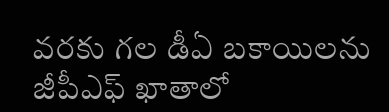వరకు గల డీఏ బకాయిలను జీపీఎఫ్ ఖాతాలో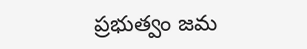ప్రభుత్వం జమ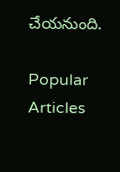చేయనుంది.

Popular Articles